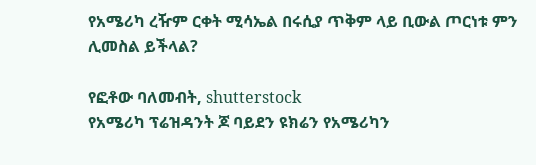የአሜሪካ ረዥም ርቀት ሚሳኤል በሩሲያ ጥቅም ላይ ቢውል ጦርነቱ ምን ሊመስል ይችላል?

የፎቶው ባለመብት, shutterstock
የአሜሪካ ፕሬዝዳንት ጆ ባይደን ዩክሬን የአሜሪካን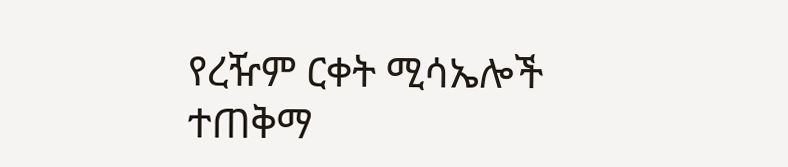የረዥም ርቀት ሚሳኤሎች ተጠቅማ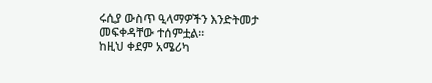ሩሲያ ውስጥ ዒላማዎችን እንድትመታ መፍቀዳቸው ተሰምቷል።
ከዚህ ቀደም አሜሪካ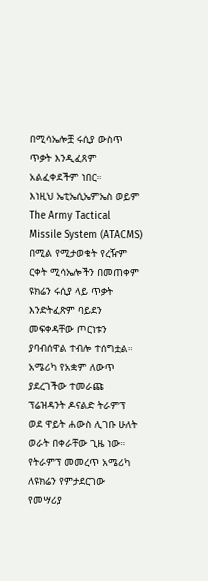በሚሳኤሎቿ ሩሲያ ውስጥ ጥቃት እንዲፈጸም አልፈቀደችም ነበር።
እነዚህ ኤቲኤሲኤምኤስ ወይም The Army Tactical Missile System (ATACMS) በሚል የሚታወቁት የረዥም ርቀት ሚሳኤሎችን በመጠቀም ዩክሬን ሩሲያ ላይ ጥቃት እንድትፈጽም ባይደን መፍቀዳቸው ጦርነቱን ያባብሰዋል ተብሎ ተሰግቷል።
አሜሪካ የአቋም ለውጥ ያደረገችው ተመራጩ ፕሬዝዳንት ዶናልድ ትራምፕ ወደ ዋይት ሐውስ ሊገቡ ሁለት ወራት በቀራቸው ጊዜ ነው።
የትራምፕ መመረጥ አሜሪካ ለዩክሬን የምታደርገው የመሣሪያ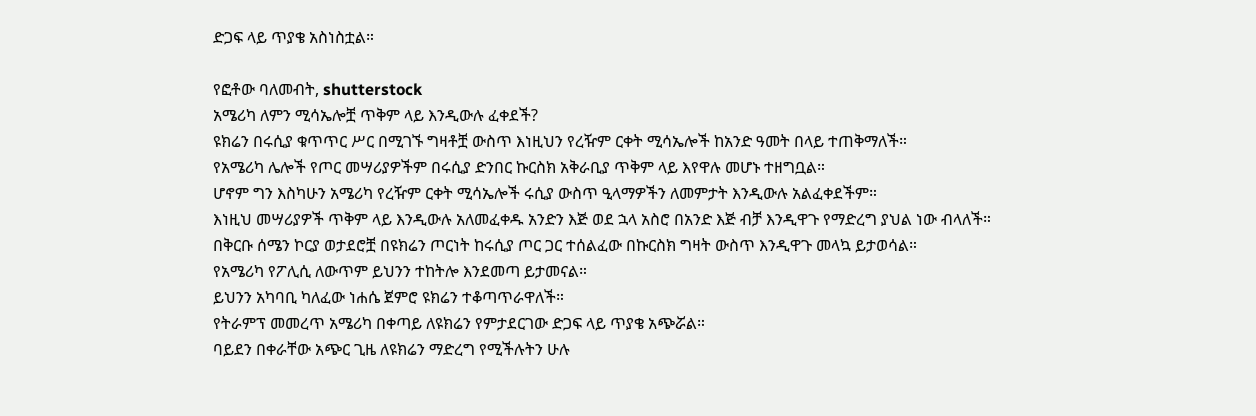ድጋፍ ላይ ጥያቄ አስነስቷል።

የፎቶው ባለመብት, shutterstock
አሜሪካ ለምን ሚሳኤሎቿ ጥቅም ላይ እንዲውሉ ፈቀደች?
ዩክሬን በሩሲያ ቁጥጥር ሥር በሚገኙ ግዛቶቿ ውስጥ እነዚህን የረዥም ርቀት ሚሳኤሎች ከአንድ ዓመት በላይ ተጠቅማለች።
የአሜሪካ ሌሎች የጦር መሣሪያዎችም በሩሲያ ድንበር ኩርስክ አቅራቢያ ጥቅም ላይ እየዋሉ መሆኑ ተዘግቧል።
ሆኖም ግን እስካሁን አሜሪካ የረዥም ርቀት ሚሳኤሎች ሩሲያ ውስጥ ዒላማዎችን ለመምታት እንዲውሉ አልፈቀደችም።
እነዚህ መሣሪያዎች ጥቅም ላይ እንዲውሉ አለመፈቀዱ አንድን እጅ ወደ ኋላ አስሮ በአንድ እጅ ብቻ እንዲዋጉ የማድረግ ያህል ነው ብላለች።
በቅርቡ ሰሜን ኮርያ ወታደሮቿ በዩክሬን ጦርነት ከሩሲያ ጦር ጋር ተሰልፈው በኩርስክ ግዛት ውስጥ እንዲዋጉ መላኳ ይታወሳል።
የአሜሪካ የፖሊሲ ለውጥም ይህንን ተከትሎ እንደመጣ ይታመናል።
ይህንን አካባቢ ካለፈው ነሐሴ ጀምሮ ዩክሬን ተቆጣጥራዋለች።
የትራምፕ መመረጥ አሜሪካ በቀጣይ ለዩክሬን የምታደርገው ድጋፍ ላይ ጥያቄ አጭሯል።
ባይደን በቀራቸው አጭር ጊዜ ለዩክሬን ማድረግ የሚችሉትን ሁሉ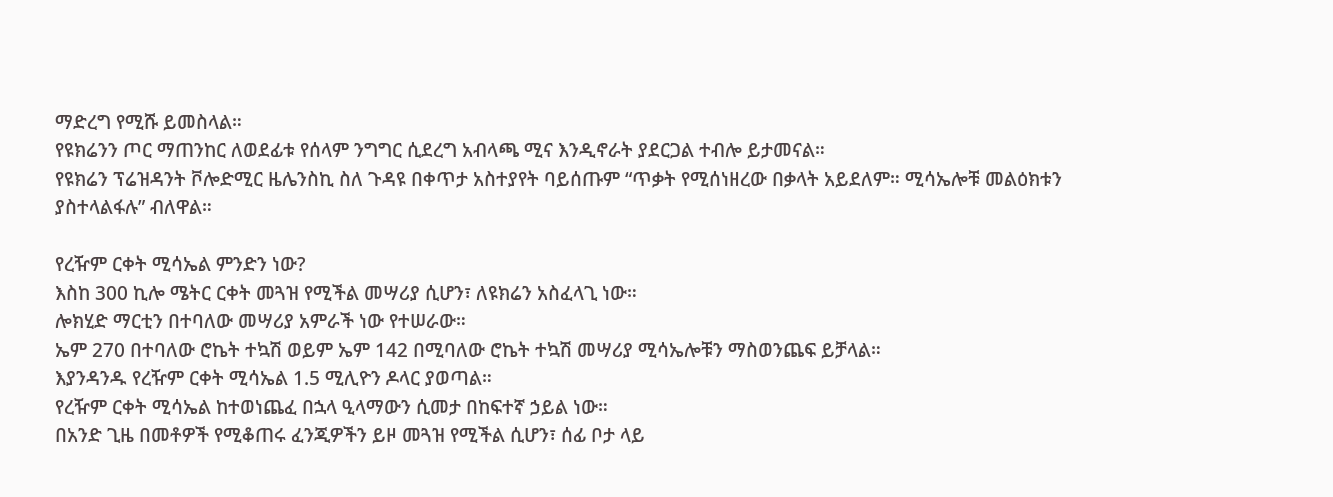ማድረግ የሚሹ ይመስላል።
የዩክሬንን ጦር ማጠንከር ለወደፊቱ የሰላም ንግግር ሲደረግ አብላጫ ሚና እንዲኖራት ያደርጋል ተብሎ ይታመናል።
የዩክሬን ፕሬዝዳንት ቮሎድሚር ዜሌንስኪ ስለ ጉዳዩ በቀጥታ አስተያየት ባይሰጡም “ጥቃት የሚሰነዘረው በቃላት አይደለም። ሚሳኤሎቹ መልዕክቱን ያስተላልፋሉ” ብለዋል።

የረዥም ርቀት ሚሳኤል ምንድን ነው?
እስከ 300 ኪሎ ሜትር ርቀት መጓዝ የሚችል መሣሪያ ሲሆን፣ ለዩክሬን አስፈላጊ ነው።
ሎክሂድ ማርቲን በተባለው መሣሪያ አምራች ነው የተሠራው።
ኤም 270 በተባለው ሮኬት ተኳሽ ወይም ኤም 142 በሚባለው ሮኬት ተኳሽ መሣሪያ ሚሳኤሎቹን ማስወንጨፍ ይቻላል።
እያንዳንዱ የረዥም ርቀት ሚሳኤል 1.5 ሚሊዮን ዶላር ያወጣል።
የረዥም ርቀት ሚሳኤል ከተወነጨፈ በኋላ ዒላማውን ሲመታ በከፍተኛ ኃይል ነው።
በአንድ ጊዜ በመቶዎች የሚቆጠሩ ፈንጂዎችን ይዞ መጓዝ የሚችል ሲሆን፣ ሰፊ ቦታ ላይ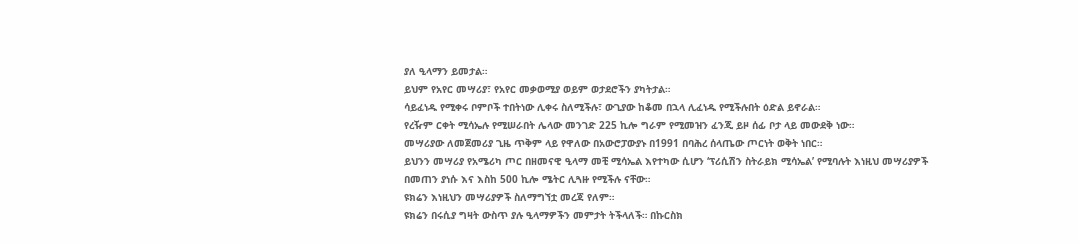ያለ ዒላማን ይመታል።
ይህም የአየር መሣሪያ፣ የአየር መቃወሚያ ወይም ወታደሮችን ያካትታል።
ሳይፈነዱ የሚቀሩ ቦምቦች ተበትነው ሊቀሩ ስለሚችሉ፣ ውጊያው ከቆመ በኋላ ሊፈነዱ የሚችሉበት ዕድል ይኖራል።
የረዥም ርቀት ሚሳኤሉ የሚሠራበት ሌላው መንገድ 225 ኪሎ ግራም የሚመዝን ፈንጂ ይዞ ሰፊ ቦታ ላይ መውደቅ ነው።
መሣሪያው ለመጀመሪያ ጊዜ ጥቅም ላይ የዋለው በአውሮፓውያኑ በ1991 በባሕረ ሰላጤው ጦርነት ወቅት ነበር።
ይህንን መሣሪያ የአሜሪካ ጦር በዘመናዊ ዒላማ መቺ ሚሳኤል እየተካው ሲሆን ‘ፕሪሲሽን ስትራይክ ሚሳኤል’ የሚባሉት እነዚህ መሣሪያዎች በመጠን ያነሱ እና እስከ 500 ኪሎ ሜትር ሊጓዙ የሚችሉ ናቸው።
ዩክሬን እነዚህን መሣሪያዎች ስለማግኘቷ መረጃ የለም።
ዩክሬን በሩሲያ ግዛት ውስጥ ያሉ ዒላማዎችን መምታት ትችላለች። በኩርስክ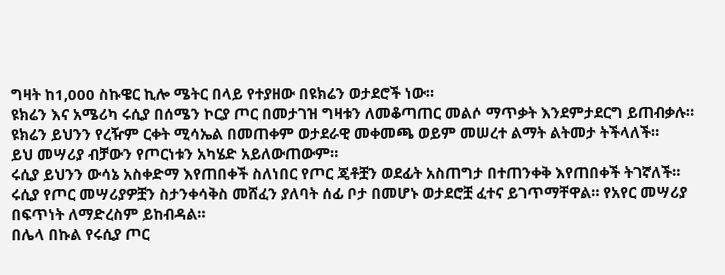ግዛት ከ1,000 ስኩዌር ኪሎ ሜትር በላይ የተያዘው በዩክሬን ወታደሮች ነው።
ዩክሬን እና አሜሪካ ሩሲያ በሰሜን ኮርያ ጦር በመታገዝ ግዛቱን ለመቆጣጠር መልሶ ማጥቃት እንደምታደርግ ይጠብቃሉ።
ዩክሬን ይህንን የረዥም ርቀት ሚሳኤል በመጠቀም ወታደራዊ መቀመጫ ወይም መሠረተ ልማት ልትመታ ትችላለች።
ይህ መሣሪያ ብቻውን የጦርነቱን አካሄድ አይለውጠውም።
ሩሲያ ይህንን ውሳኔ አስቀድማ እየጠበቀች ስለነበር የጦር ጄቶቿን ወደፊት አስጠግታ በተጠንቀቅ እየጠበቀች ትገኛለች።
ሩሲያ የጦር መሣሪያዎቿን ስታንቀሳቅስ መሸፈን ያለባት ሰፊ ቦታ በመሆኑ ወታደሮቿ ፈተና ይገጥማቸዋል። የአየር መሣሪያ በፍጥነት ለማድረስም ይከብዳል።
በሌላ በኩል የሩሲያ ጦር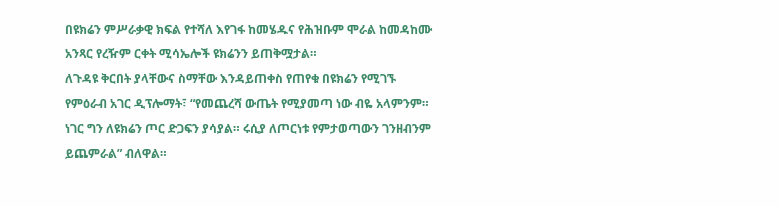በዩክሬን ምሥራቃዊ ክፍል የተሻለ እየገፋ ከመሄዱና የሕዝቡም ሞራል ከመዳከሙ አንጻር የረዥም ርቀት ሚሳኤሎች ዩክሬንን ይጠቅሟታል።
ለጉዳዩ ቅርበት ያላቸውና ስማቸው እንዳይጠቀስ የጠየቁ በዩክሬን የሚገኙ የምዕራብ አገር ዲፕሎማት፣ “የመጨረሻ ውጤት የሚያመጣ ነው ብዬ አላምንም። ነገር ግን ለዩክሬን ጦር ድጋፍን ያሳያል። ሩሲያ ለጦርነቱ የምታወጣውን ገንዘብንም ይጨምራል” ብለዋል።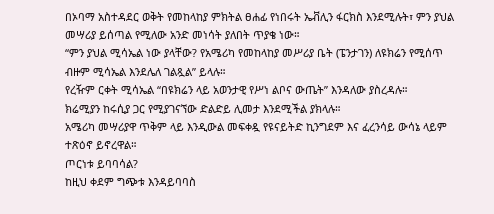በኦባማ አስተዳደር ወቅት የመከላከያ ምክትል ፀሐፊ የነበሩት ኤቭሊን ፋርክስ እንደሚሉት፣ ምን ያህል መሣሪያ ይሰጣል የሚለው አንድ መነሳት ያለበት ጥያቄ ነው።
“ምን ያህል ሚሳኤል ነው ያላቸው? የአሜሪካ የመከላከያ መሥሪያ ቤት (ፔንታገን) ለዩክሬን የሚሰጥ ብዙም ሚሳኤል እንደሌለ ገልጿል” ይላሉ።
የረዥም ርቀት ሚሳኤል “በዩክሬን ላይ አወንታዊ የሥነ ልቦና ውጤት” እንዳለው ያስረዳሉ።
ክሬሚያን ከሩሲያ ጋር የሚያገናኘው ድልድይ ሊመታ እንደሚችል ያክላሉ።
አሜሪካ መሣሪያዋ ጥቅም ላይ እንዲውል መፍቀዷ የዩናይትድ ኪንግደም እና ፈረንሳይ ውሳኔ ላይም ተጽዕኖ ይኖረዋል።
ጦርነቱ ይባባሳል?
ከዚህ ቀደም ግጭቱ እንዳይባባስ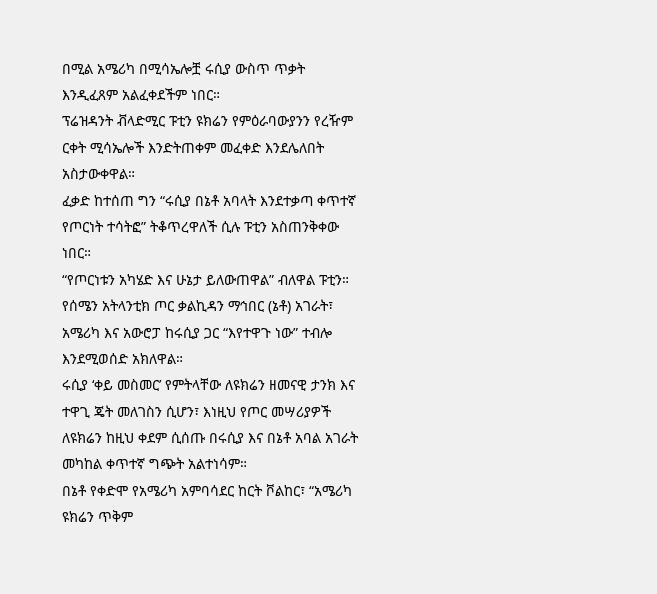በሚል አሜሪካ በሚሳኤሎቿ ሩሲያ ውስጥ ጥቃት እንዲፈጸም አልፈቀደችም ነበር።
ፕሬዝዳንት ቭላድሚር ፑቲን ዩክሬን የምዕራባውያንን የረዥም ርቀት ሚሳኤሎች እንድትጠቀም መፈቀድ እንደሌለበት አስታውቀዋል።
ፈቃድ ከተሰጠ ግን “ሩሲያ በኔቶ አባላት እንደተቃጣ ቀጥተኛ የጦርነት ተሳትፎ” ትቆጥረዋለች ሲሉ ፑቲን አስጠንቅቀው ነበር።
“የጦርነቱን አካሄድ እና ሁኔታ ይለውጠዋል” ብለዋል ፑቲን።
የሰሜን አትላንቲክ ጦር ቃልኪዳን ማኅበር (ኔቶ) አገራት፣ አሜሪካ እና አውሮፓ ከሩሲያ ጋር “እየተዋጉ ነው” ተብሎ እንደሚወሰድ አክለዋል።
ሩሲያ ‘ቀይ መስመር’ የምትላቸው ለዩክሬን ዘመናዊ ታንክ እና ተዋጊ ጄት መለገስን ሲሆን፣ እነዚህ የጦር መሣሪያዎች ለዩክሬን ከዚህ ቀደም ሲሰጡ በሩሲያ እና በኔቶ አባል አገራት መካከል ቀጥተኛ ግጭት አልተነሳም።
በኔቶ የቀድሞ የአሜሪካ አምባሳደር ከርት ቮልከር፣ “አሜሪካ ዩክሬን ጥቅም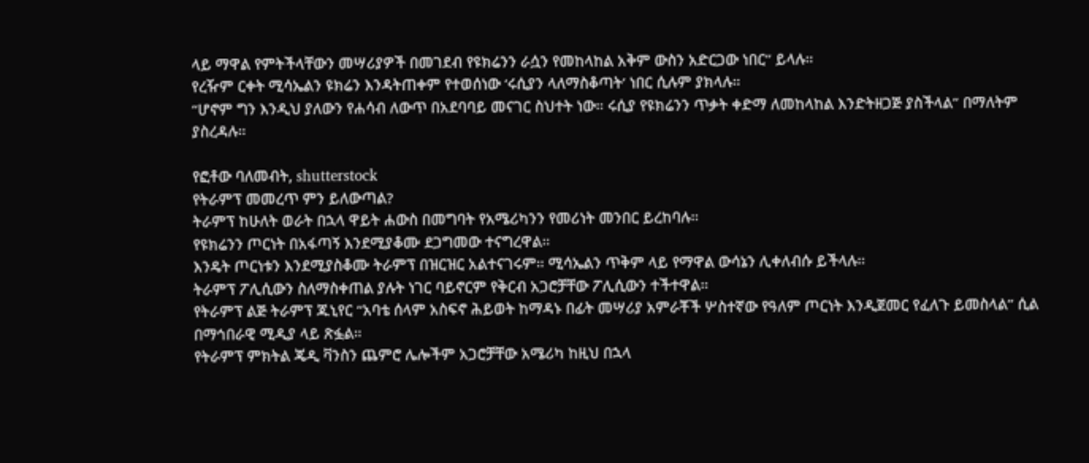ላይ ማዋል የምትችላቸውን መሣሪያዎች በመገደብ የዩክሬንን ራሷን የመከላከል አቅም ውስን አድርጋው ነበር” ይላሉ።
የረዥም ርቀት ሚሳኤልን ዩክሬን እንዳትጠቀም የተወሰነው ‘ሩሲያን ላለማስቆጣት’ ነበር ሲሉም ያክላሉ።
“ሆኖም ግን እንዲህ ያለውን የሐሳብ ለውጥ በአደባባይ መናገር ስህተት ነው። ሩሲያ የዩክሬንን ጥቃት ቀድማ ለመከላከል እንድትዘጋጅ ያስችላል” በማለትም ያስረዳሉ።

የፎቶው ባለመብት, shutterstock
የትራምፕ መመረጥ ምን ይለውጣል?
ትራምፕ ከሁለት ወራት በኋላ ዋይት ሐውስ በመግባት የአሜሪካንን የመሪነት መንበር ይረከባሉ።
የዩክሬንን ጦርነት በአፋጣኝ እንደሚያቆሙ ደጋግመው ተናግረዋል።
እንዴት ጦርነቱን እንደሚያስቆሙ ትራምፕ በዝርዝር አልተናገሩም። ሚሳኤልን ጥቅም ላይ የማዋል ውሳኔን ሊቀለብሱ ይችላሉ።
ትራምፕ ፖሊሲውን ስለማስቀጠል ያሉት ነገር ባይኖርም የቅርብ አጋሮቻቸው ፖሊሲውን ተችተዋል።
የትራምፕ ልጅ ትራምፕ ጁኒየር “አባቴ ሰላም አስፍኖ ሕይወት ከማዳኑ በፊት መሣሪያ አምራቾች ሦስተኛው የዓለም ጦርነት እንዲጀመር የፈለጉ ይመስላል” ሲል በማኅበራዊ ሚዲያ ላይ ጽፏል።
የትራምፕ ምክትል ጄዲ ቫንስን ጨምሮ ሌሎችም አጋሮቻቸው አሜሪካ ከዚህ በኋላ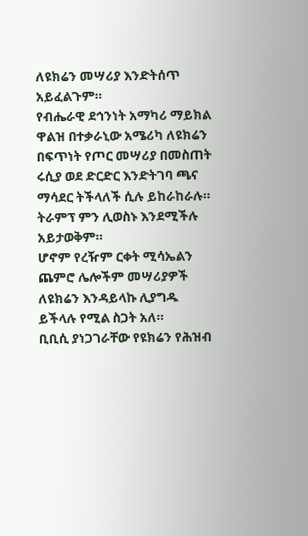ለዩክሬን መሣሪያ እንድትሰጥ አይፈልጉም።
የብሔራዊ ደኅንነት አማካሪ ማይክል ዋልዝ በተቃራኒው አሜሪካ ለዩክሬን በፍጥነት የጦር መሣሪያ በመስጠት ሩሲያ ወደ ድርድር እንድትገባ ጫና ማሳደር ትችላለች ሲሉ ይከራከራሉ።
ትራምፕ ምን ሊወስኑ እንደሚችሉ አይታወቅም።
ሆኖም የረዥም ርቀት ሚሳኤልን ጨምሮ ሌሎችም መሣሪያዎች ለዩክሬን እንዳይላኩ ሊያግዱ ይችላሉ የሚል ስጋት አለ።
ቢቢሲ ያነጋገራቸው የዩክሬን የሕዝብ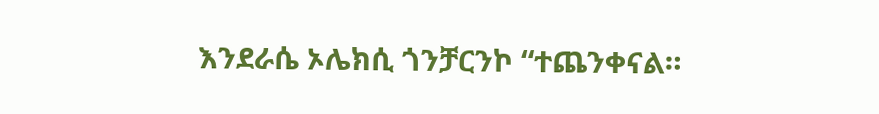እንደራሴ ኦሌክሲ ጎንቻርንኮ “ተጨንቀናል።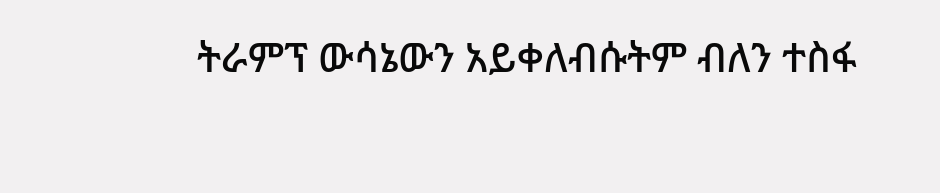ትራምፕ ውሳኔውን አይቀለብሱትም ብለን ተስፋ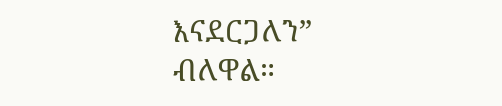እናደርጋለን” ብለዋል።